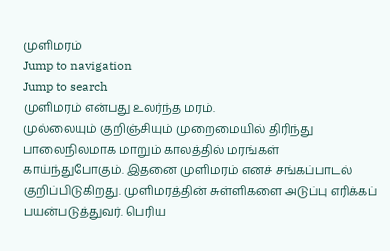முளிமரம்
Jump to navigation
Jump to search
முளிமரம் என்பது உலர்ந்த மரம்.
முல்லையும் குறிஞ்சியும் முறைமையில் திரிந்து பாலைநிலமாக மாறும் காலத்தில் மரங்கள் காய்ந்துபோகும். இதனை முளிமரம் எனச் சங்கப்பாடல் குறிப்பிடுகிறது. முளிமரத்தின் சுள்ளிகளை அடுப்பு எரிக்கப் பயன்படுத்துவர். பெரிய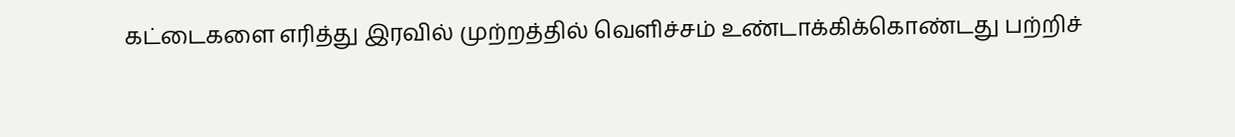கட்டைகளை எரித்து இரவில் முற்றத்தில் வெளிச்சம் உண்டாக்கிக்கொண்டது பற்றிச்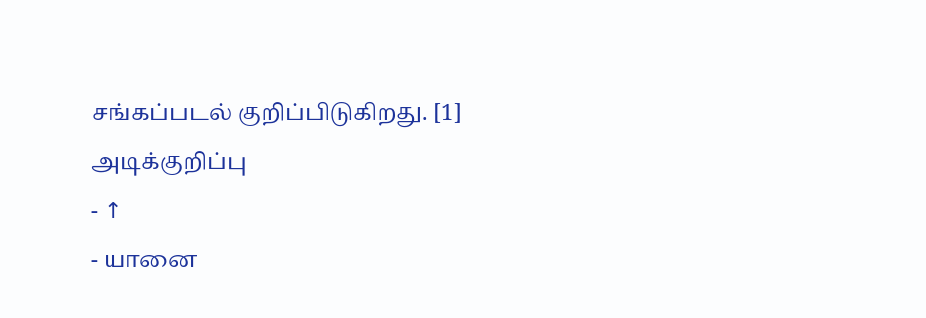சங்கப்படல் குறிப்பிடுகிறது. [1]
அடிக்குறிப்பு
- ↑
- யானை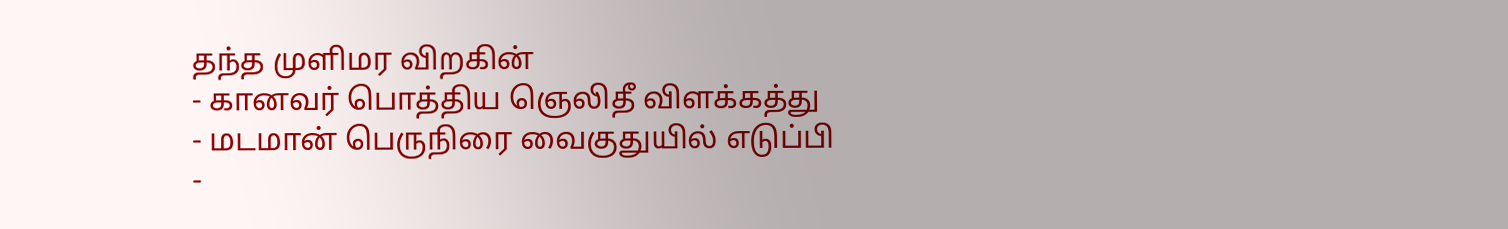தந்த முளிமர விறகின்
- கானவர் பொத்திய ஞெலிதீ விளக்கத்து
- மடமான் பெருநிரை வைகுதுயில் எடுப்பி
-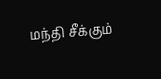மந்தி சீக்கும்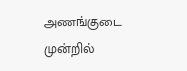அணங்குடை முன்றில்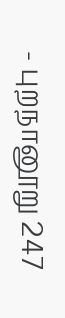- புறநானூறு 247